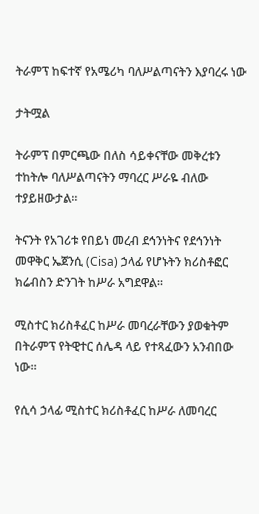ትራምፕ ከፍተኛ የአሜሪካ ባለሥልጣናትን እያባረሩ ነው

ታትሟል

ትራምፕ በምርጫው በለስ ሳይቀናቸው መቅረቱን ተከትሎ ባለሥልጣናትን ማባረር ሥራዬ ብለው ተያይዘውታል።

ትናንት የአገሪቱ የበይነ መረብ ደኅንነትና የደኅንነት መዋቅር ኤጀንሲ (Cisa) ኃላፊ የሆኑትን ክሪስቶፎር ክሬብስን ድንገት ከሥራ አግደዋል።

ሚስተር ክሪስቶፈር ከሥራ መባረራቸውን ያወቁትም በትራምፕ የትዊተር ሰሌዳ ላይ የተጻፈውን አንብበው ነው።

የሲሳ ኃላፊ ሚስተር ክሪስቶፈር ከሥራ ለመባረር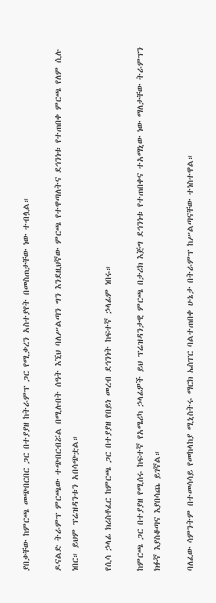ያበቃቸው ከምርጫ መጭበርበር ጋር በተያያዘ ከትራምፕ ጋር የሚቃረን አስተያየት በመስጠታቸው ነው ተብሏል።

ዶናልድ ትራምፕ ምርጫው ተጭበርብሯል በሚሉበት ሰዓት እኚህ ባለሥልጣን ግን እንደዚህኛው ምርጫ የተዋጣለትና ደኅንነቱ የተጠበቀ ምርጫ የለም ሲሉ ነበር። ይህም ፕሬዝዳንቱን አበሳጭቷል።

የሲሳ ኃላፊ ክሪስቶፈር ከምርጫ ጋር በተያያዘ የበይነ መረብ ደኅንነት ከፍተኛ ኃላፊም ነበሩ።

ከምርጫ ጋር በተያያዘ የሚሰሩ ከፍተኛ የአሜሪካ ኃላፊዎች ይህ ፕሬዝዳንታዊ ምርጫ በታሪክ እጅግ ደኅንነቱ የተጠበቀና ተአማኒው ነው ማለታቸው ትራምፕን ክፉኛ እያስቆጣና እያበሳጨ ይገኛል።

ባለፈው ሳምንትም በተመሳሳይ የመከላከያ ሚኒስትሩ ማርክ ኤስፐር ባልተጠበቀ ሁኔታ በትራምፕ ከሥልጣናቸው ተነስተዋል።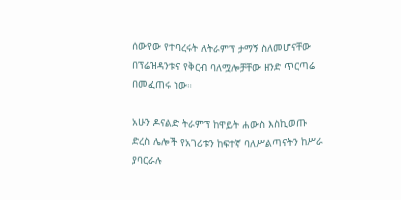ሰውየው የተባረሩት ለትራምፕ ታማኝ ስለመሆናቸው በፕሬዝዳንቱና የቅርብ ባለሟሎቻቸው ዘንድ ጥርጣሬ በመፈጠሩ ነው።

አሁን ዶናልድ ትራምፕ ከዋይት ሐውስ እስኪወጡ ድረስ ሌሎች የአገሪቱን ከፍተኛ ባለሥልጣናትን ከሥራ ያባርራሉ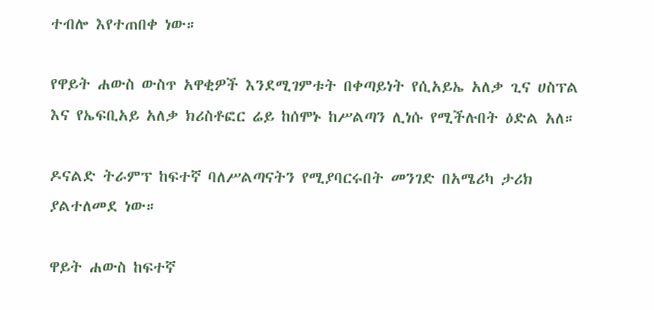ተብሎ እየተጠበቀ ነው።

የዋይት ሐውስ ውስጥ አዋቂዎች እንደሚገምቱት በቀጣይነት የሲአይኤ አለቃ ጊና ሀስፕል እና የኤፍቢአይ አለቃ ክሪስቶፎር ሬይ ከሰሞኑ ከሥልጣን ሊነሱ የሚችሉበት ዕድል አለ።

ዶናልድ ትራምፕ ከፍተኛ ባለሥልጣናትን የሚያባርሩበት መንገድ በአሜሪካ ታሪክ ያልተለመደ ነው።

ዋይት ሐውስ ከፍተኛ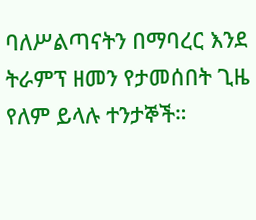ባለሥልጣናትን በማባረር እንደ ትራምፕ ዘመን የታመሰበት ጊዜ የለም ይላሉ ተንታኞች።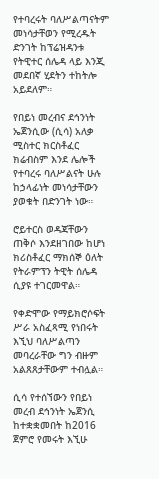የተባረሩት ባለሥልጣናትም መነሳታቸወን የሚረዱት ድንገት ከፕሬዝዳንቱ የትዊተር ሰሌዳ ላይ እንጂ መደበኛ ሂደትን ተከትሎ አይደለም።

የበይነ መረብና ደኅንነት ኤጀንሲው (ሲሳ) አለቃ ሚስተር ክርስቶፈር ክሬብስም እንደ ሌሎች የተባረሩ ባለሥልናት ሁሉ ከኃላፊነት መነሳታቸውን ያወቁት በድንገት ነው።

ሮይተርስ ወዳጃቸውን ጠቅሶ እንደዘገበው ከሆነ ክሪስቶፈር ማክሰኞ ዕለት የትራምፕን ትዊት ሰሌዳ ሲያዩ ተገርመዋል።

የቀድሞው የማይክሮሶፍት ሥራ አስፈጻሚ የነበሩት እኚህ ባለሥልጣን መባረራቸው ግን ብዙም አልጸጸታቸውም ተብሏል።

ሲሳ የተሰኘውን የበይነ መረብ ደኅንነት ኤጀንሲ ከተቋቋመበት ከ2016 ጀምሮ የመሩት እኚሁ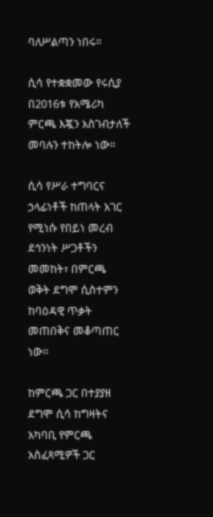ባለሥልጣን ነበሩ።

ሲሳ የተቋቋመው የሩሲያ በ2016ቱ የአሜሪካ ምርጫ እጇን አስገብታለች መባሉን ተከትሎ ነው።

ሲሳ የሥራ ተግባርና ኃላፊነቶች ከጠላት አገር የሚነሱ የበይነ መረብ ደኅንነት ሥጋቶችን መመከት፣ በምርጫ ወቅት ደግሞ ሲስተምን ከባዕዳዊ ጥቃት መጠበቅና መቆጣጠር ነው።

ከምርጫ ጋር በተያያዘ ደግሞ ሲሳ ከግዛትና አካባቢ የምርጫ አስፈጻሚዎች ጋር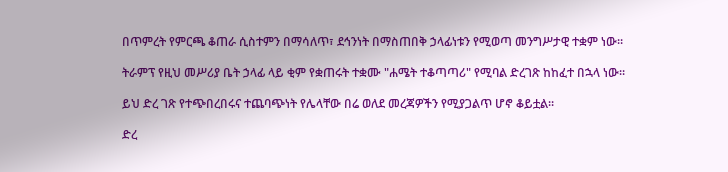በጥምረት የምርጫ ቆጠራ ሲስተምን በማሳለጥ፣ ደኅንነት በማስጠበቅ ኃላፊነቱን የሚወጣ መንግሥታዊ ተቋም ነው።

ትራምፕ የዚህ መሥሪያ ቤት ኃላፊ ላይ ቂም የቋጠሩት ተቋሙ "ሐሜት ተቆጣጣሪ" የሚባል ድረገጽ ከከፈተ በኋላ ነው።

ይህ ድረ ገጽ የተጭበረበሩና ተጨባጭነት የሌላቸው በሬ ወለደ መረጃዎችን የሚያጋልጥ ሆኖ ቆይቷል።

ድረ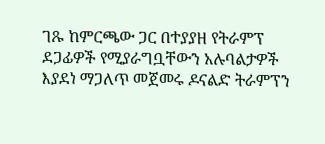ገጹ ከምርጫው ጋር በተያያዘ የትራምፕ ደጋፊዎች የሚያራግቧቸውን አሉባልታዎች እያደነ ማጋለጥ መጀመሩ ዶናልድ ትራምፕን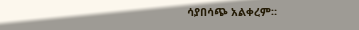ሳያበሳጭ አልቀረም።